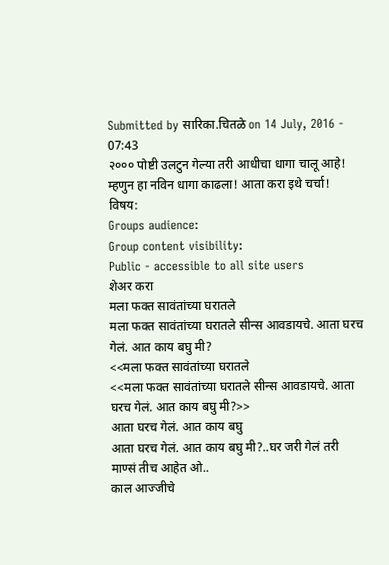Submitted by सारिका.चितळे on 14 July, 2016 - 07:43
२००० पोष्टी उलटुन गेल्या तरी आधीचा धागा चालू आहे! म्हणुन हा नविन धागा काढला! आता करा इथे चर्चा!
विषय:
Groups audience:
Group content visibility:
Public - accessible to all site users
शेअर करा
मला फक्त सावंतांच्या घरातले
मला फक्त सावंतांच्या घरातले सीन्स आवडायचे. आता घरच गेलं. आत काय बघु मी?
<<मला फक्त सावंतांच्या घरातले
<<मला फक्त सावंतांच्या घरातले सीन्स आवडायचे. आता घरच गेलं. आत काय बघु मी?>>
आता घरच गेलं. आत काय बघु
आता घरच गेलं. आत काय बघु मी?..घर जरी गेलं तरी माण्सं तीच आहेत ओ..
काल आज्जीचे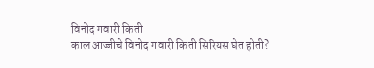विनोद गवारी किती
काल आज्जीचे विनोद गवारी किती सिरियस घेत होती?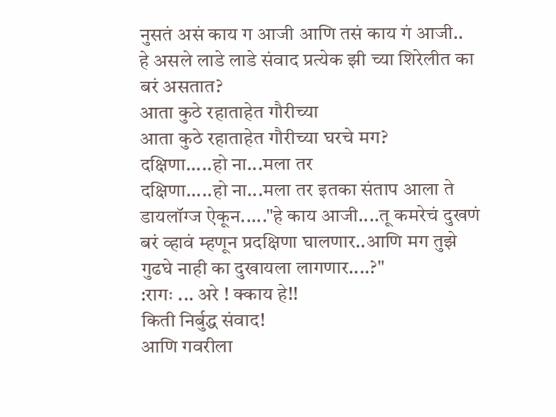नुसतं असं काय ग आजी आणि तसं काय गं आजी..
हे असले लाडे लाडे संवाद प्रत्येक झी च्या शिरेलीत का बरं असतात?
आता कुठे रहाताहेत गौरीच्या
आता कुठे रहाताहेत गौरीच्या घरचे मग?
दक्षिणा.....हो ना...मला तर
दक्षिणा.....हो ना...मला तर इतका संताप आला ते डायलॉग्ज ऐकून....."हे काय आजी....तू कमरेचं दुखणं बरं व्हावं म्हणून प्रदक्षिणा घालणार..आणि मग तुझे गुढघे नाही का दुखायला लागणार....?"
:रागः ... अरे ! क्काय हे!!
किती निर्बुद्ध संवाद!
आणि गवरीला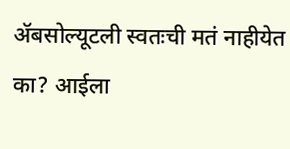ॲबसोल्यूटली स्वतःची मतं नाहीयेत का? आईला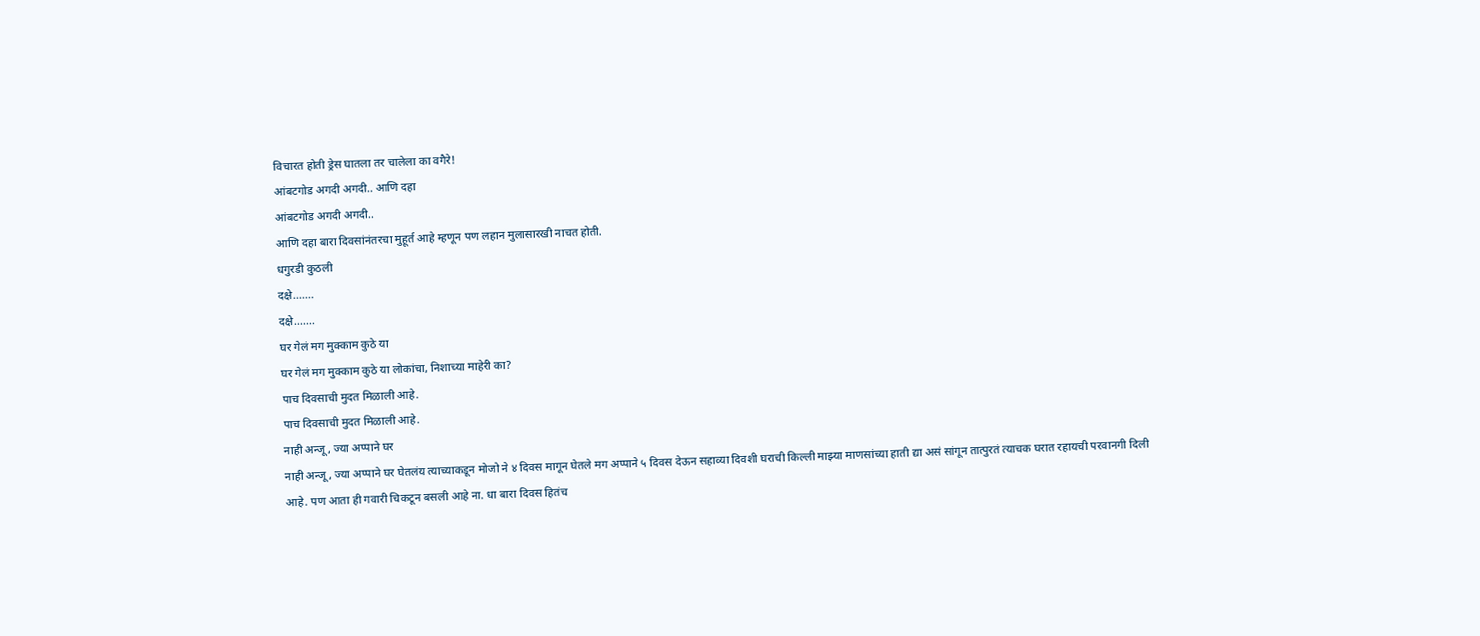विचारत होती ड्रेस घातला तर चालेला का वगैरे!
आंबटगोड अगदी अगदी.. आणि दहा
आंबटगोड अगदी अगदी..
आणि दहा बारा दिवसांनंतरचा मुहूर्त आहे म्हणून पण लहान मुलासारखी नाचत होती.
धगुरडी कुठली
दक्षे.......
दक्षे.......
घर गेलं मग मुक्काम कुठे या
घर गेलं मग मुक्काम कुठे या लोकांचा, निशाच्या माहेरी का?
पाच दिवसाची मुदत मिळाली आहे.
पाच दिवसाची मुदत मिळाली आहे.
नाही अन्जू, ज्या अप्पाने घर
नाही अन्जू, ज्या अप्पाने घर घेतलंय त्याच्याकडून मोजो ने ४ दिवस मागून घेतले मग अप्पाने ५ दिवस देऊन सहाव्या दिवशी घराची किल्ली माझ्या माणसांच्या हाती द्या असं सांगून तात्पुरतं त्याचक घरात रहायची परवानगी दिली आहे. पण आता ही गवारी चिकटून बसली आहे ना. धा बारा दिवस हितंच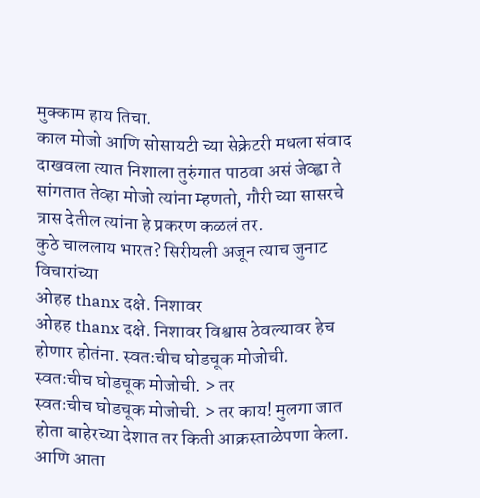मुक्काम हाय तिचा.
काल मोजो आणि सोसायटी च्या सेक्रेटरी मधला संवाद दाखवला त्यात निशाला तुरुंगात पाठवा असं जेव्ह्वा ते सांगतात तेव्हा मोजो त्यांना म्हणतो, गौरी च्या सासरचे त्रास देतील त्यांना हे प्रकरण कळलं तर.
कुठे चाललाय भारत? सिरीयली अजून त्याच जुनाट विचारांच्या
ओहह thanx दक्षे. निशावर
ओहह thanx दक्षे. निशावर विश्वास ठेवल्यावर हेच होणार होतंना. स्वतःचीच घोडचूक मोजोची.
स्वतःचीच घोडचूक मोजोची. > तर
स्वतःचीच घोडचूक मोजोची. > तर काय! मुलगा जात होता बाहेरच्या देशात तर किती आक्रस्ताळेपणा केला. आणि आता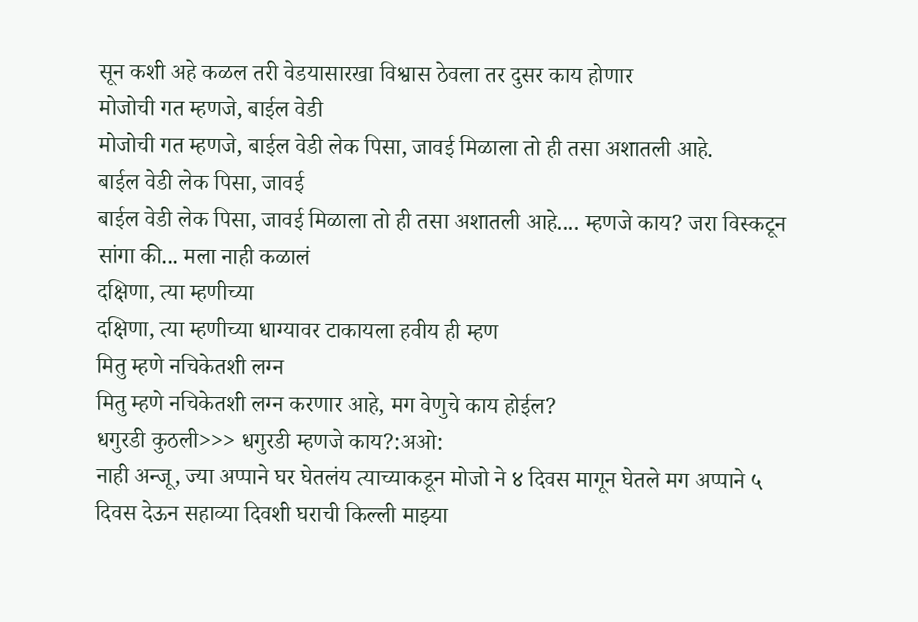सून कशी अहे कळल तरी वेडयासारखा विश्वास ठेवला तर दुसर काय होणार
मोजोची गत म्हणजे, बाईल वेडी
मोजोची गत म्हणजे, बाईल वेडी लेक पिसा, जावई मिळाला तो ही तसा अशातली आहे.
बाईल वेडी लेक पिसा, जावई
बाईल वेडी लेक पिसा, जावई मिळाला तो ही तसा अशातली आहे.... म्हणजे काय? जरा विस्कटून सांगा की... मला नाही कळालं
दक्षिणा, त्या म्हणीच्या
दक्षिणा, त्या म्हणीच्या धाग्यावर टाकायला हवीय ही म्हण
मितु म्हणे नचिकेतशी लग्न
मितु म्हणे नचिकेतशी लग्न करणार आहे, मग वेणुचे काय होईल?
धगुरडी कुठली>>> धगुरडी म्हणजे काय?:अओ:
नाही अन्जू, ज्या अप्पाने घर घेतलंय त्याच्याकडून मोजो ने ४ दिवस मागून घेतले मग अप्पाने ५ दिवस देऊन सहाव्या दिवशी घराची किल्ली माझ्या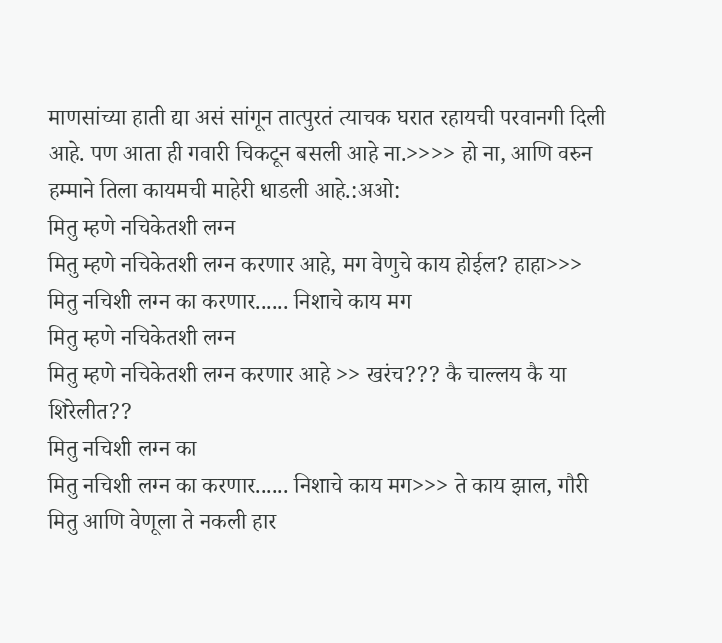माणसांच्या हाती द्या असं सांगून तात्पुरतं त्याचक घरात रहायची परवानगी दिली आहे. पण आता ही गवारी चिकटून बसली आहे ना.>>>> हो ना, आणि वरुन हम्माने तिला कायमची माहेरी धाडली आहे.:अओ:
मितु म्हणे नचिकेतशी लग्न
मितु म्हणे नचिकेतशी लग्न करणार आहे, मग वेणुचे काय होईल? हाहा>>> मितु नचिशी लग्न का करणार...... निशाचे काय मग
मितु म्हणे नचिकेतशी लग्न
मितु म्हणे नचिकेतशी लग्न करणार आहे >> खरंच??? कै चाल्लय कै या शिरेलीत??
मितु नचिशी लग्न का
मितु नचिशी लग्न का करणार...... निशाचे काय मग>>> ते काय झाल, गौरी मितु आणि वेणूला ते नकली हार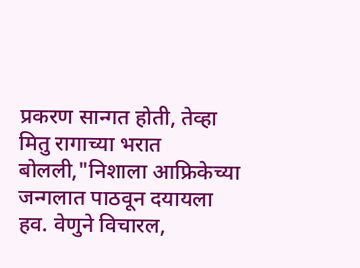प्रकरण सान्गत होती, तेव्हा मितु रागाच्या भरात बोलली,"निशाला आफ्रिकेच्या जन्गलात पाठवून दयायला हव. वेणुने विचारल,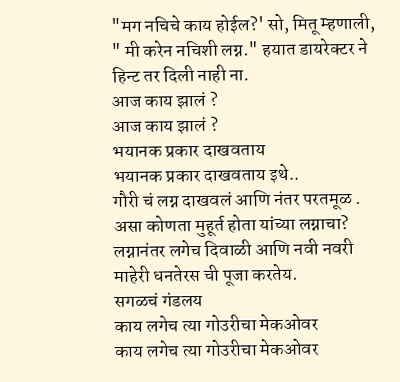"मग नचिचे काय होईल?' सो, मितू म्हणाली, " मी करेन नचिशी लग्न." हयात डायरेक्टर ने हिन्ट तर दिली नाही ना.
आज काय झालं ?
आज काय झालं ?
भयानक प्रकार दाखवताय
भयानक प्रकार दाखवताय इथे..
गौरी चं लग्न दाखवलं आणि नंतर परतमूळ .
असा कोणता मुहूर्त होता यांच्या लग्नाचा? लग्नानंतर लगेच दिवाळी आणि नवी नवरी माहेरी धनतेरस ची पूजा करतेय.
सगळचं गंडलय
काय लगेच त्या गोउरीचा मेकओवर
काय लगेच त्या गोउरीचा मेकओवर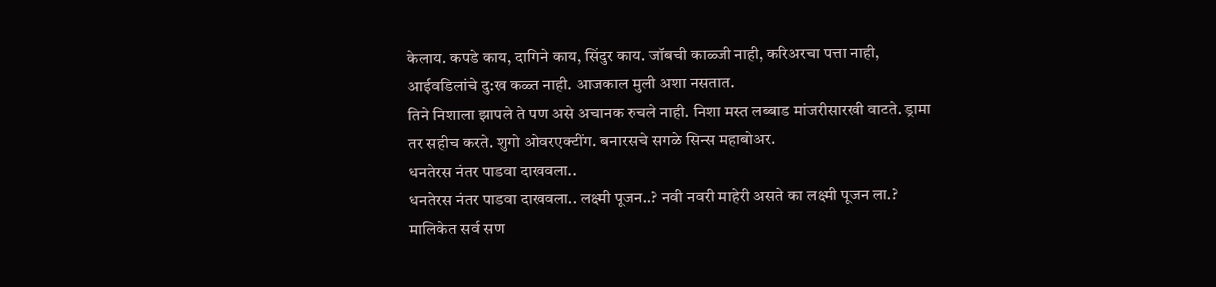केलाय. कपडे काय, दागिने काय, सिंदुर काय. जॉबची काळ्जी नाही, करिअरचा पत्ता नाही, आईवडिलांचे दु:ख कळ्त नाही. आजकाल मुली अशा नसतात.
तिने निशाला झापले ते पण असे अचानक रुचले नाही. निशा मस्त लब्बाड मांजरीसारखी वाटते. ड्रामा तर सहीच करते. शुगो ओवरएक्टींग. बनारसचे सगळे सिन्स महाबोअर.
धनतेरस नंतर पाडवा दाखवला..
धनतेरस नंतर पाडवा दाखवला.. लक्ष्मी पूजन..? नवी नवरी माहेरी असते का लक्ष्मी पूजन ला.? मालिकेत सर्व सण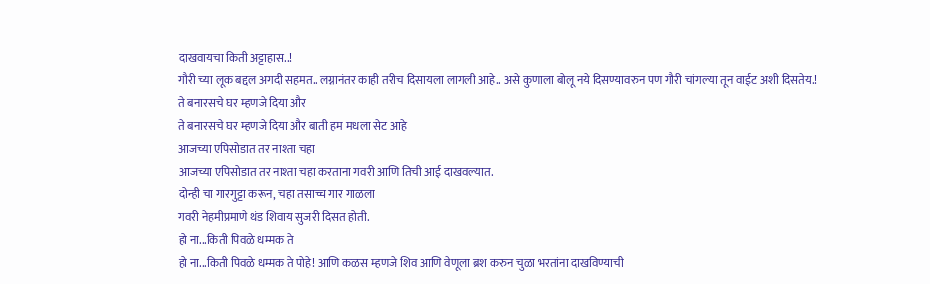दाखवायचा किती अट्टाहास..!
गौरी च्या लूक बद्दल अगदी सहमत.. लग्नानंतर काही तरीच दिसायला लागली आहे.. असे कुणाला बोलू नये दिसण्यावरुन पण गौरी चांगल्या तून वाईट अशी दिसतेय.!
ते बनारसचे घर म्हणजे दिया और
ते बनारसचे घर म्हणजे दिया और बाती हम मधला सेट आहे
आजच्या एपिसोडात तर नाश्ता चहा
आजच्या एपिसोडात तर नाश्ता चहा करताना गवरी आणि तिची आई दाखवल्यात.
दोन्ही चा गारगुट्टा करून, चहा तसाच्च गार गाळला
गवरी नेहमीप्रमाणे थंड शिवाय सुजरी दिसत होती.
हो ना...किती पिवळे धम्मक ते
हो ना...किती पिवळे धम्मक ते पोहे! आणि कळस म्हणजे शिव आणि वेणूला ब्रश करुन चुळा भरतांना दाखविण्याची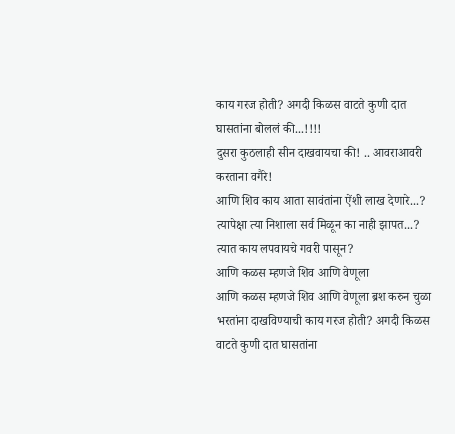काय गरज होती? अगदी किळस वाटते कुणी दात घासतांना बोललं की...!!!!
दुसरा कुठलाही सीन दाखवायचा की! .. आवराआवरी करताना वगैरे!
आणि शिव काय आता सावंतांना ऐंशी लाख देणारे...? त्यापेक्षा त्या निशाला सर्व मिळून का नाही झापत...? त्यात काय लपवायचे गवरी पासून?
आणि कळस म्हणजे शिव आणि वेणूला
आणि कळस म्हणजे शिव आणि वेणूला ब्रश करुन चुळा भरतांना दाखविण्याची काय गरज होती? अगदी किळस वाटते कुणी दात घासतांना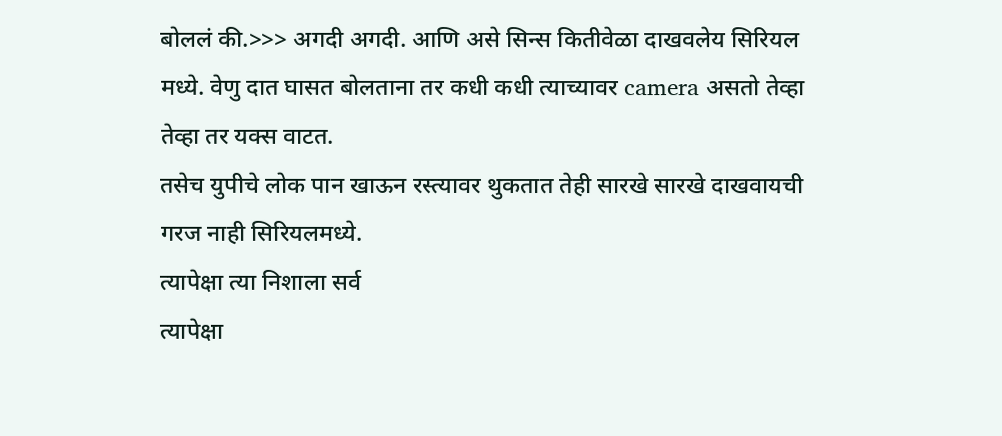बोललं की.>>> अगदी अगदी. आणि असे सिन्स कितीवेळा दाखवलेय सिरियल मध्ये. वेणु दात घासत बोलताना तर कधी कधी त्याच्यावर camera असतो तेव्हा तेव्हा तर यक्स वाटत.
तसेच युपीचे लोक पान खाऊन रस्त्यावर थुकतात तेही सारखे सारखे दाखवायची गरज नाही सिरियलमध्ये.
त्यापेक्षा त्या निशाला सर्व
त्यापेक्षा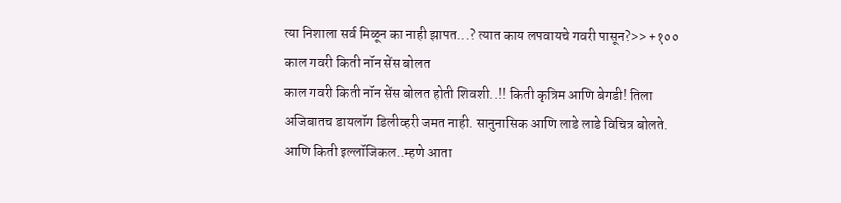त्या निशाला सर्व मिळून का नाही झापत...? त्यात काय लपवायचे गवरी पासून?>> +१००
काल गवरी किती नॉन सेंस बोलत
काल गवरी किती नॉन सेंस बोलत होती शिवशी..!! किती कृत्रिम आणि बेगडी! तिला अजिबातच डायलॉग डिलीव्हरी जमत नाही. सानुनासिक आणि लाडे लाडे विचित्र बोलते. आणि किती इल्लॉजिकल..म्हणे आता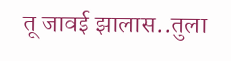तू जावई झालास..तुला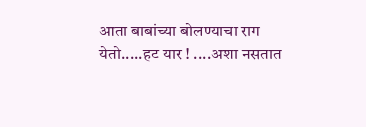आता बाबांच्या बोलण्याचा राग येतो.....हट यार ! ....अशा नसतात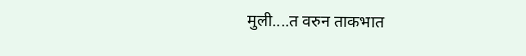मुली....त वरुन ताकभात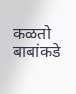कळतो बाबांकडे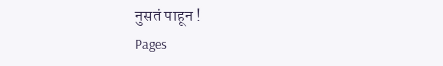नुसतं पाहून !
Pages